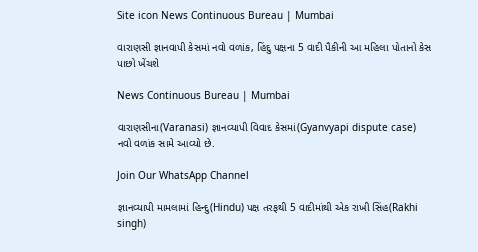Site icon News Continuous Bureau | Mumbai

વારાણસી જ્ઞાનવાપી કેસમાં નવો વળાંક, હિંદુ પક્ષના 5 વાદી પૈકીની આ મહિલા પોતાનો કેસ પાછો ખેંચશે

News Continuous Bureau | Mumbai

વારાણસીના(Varanasi) જ્ઞાનવ્યાપી વિવાદ કેસમાં(Gyanvyapi dispute case) નવો વળાંક સામે આવ્યો છે.

Join Our WhatsApp Channel

જ્ઞાનવ્યાપી મામલામાં હિન્દુ(Hindu) પક્ષ તરફથી 5 વાદીમાંથી એક રાખી સિંહ(Rakhi singh)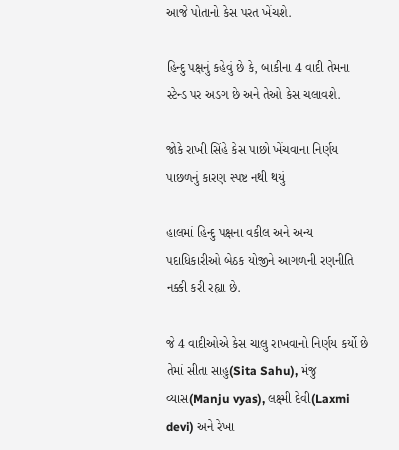આજે પોતાનો કેસ પરત ખેંચશે.

હિન્દુ પક્ષનું કહેવું છે કે, બાકીના 4 વાદી તેમના સ્ટેન્ડ પર અડગ છે અને તેઓ કેસ ચલાવશે.

જોકે રાખી સિંહે કેસ પાછો ખેંચવાના નિર્ણય પાછળનું કારણ સ્પષ્ટ નથી થયું

હાલમાં હિન્દુ પક્ષના વકીલ અને અન્ય પદાધિકારીઓ બેઠક યોજીને આગળની રણનીતિ નક્કી કરી રહ્યા છે.

જે 4 વાદીઓએ કેસ ચાલુ રાખવાનો નિર્ણય કર્યો છે તેમાં સીતા સાહુ(Sita Sahu), મંજુ વ્યાસ(Manju vyas), લક્ષ્મી દેવી(Laxmi devi) અને રેખા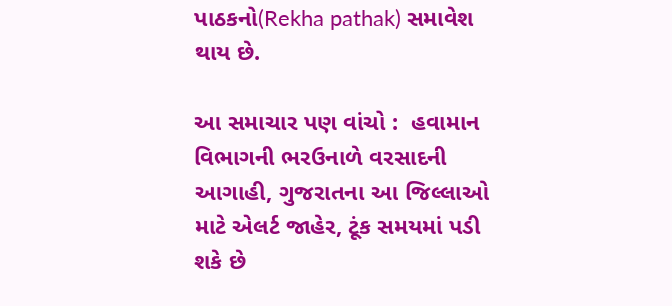પાઠકનો(Rekha pathak) સમાવેશ થાય છે.

આ સમાચાર પણ વાંચો :  હવામાન વિભાગની ભરઉનાળે વરસાદની આગાહી, ગુજરાતના આ જિલ્લાઓ માટે એલર્ટ જાહેર, ટૂંક સમયમાં પડી શકે છે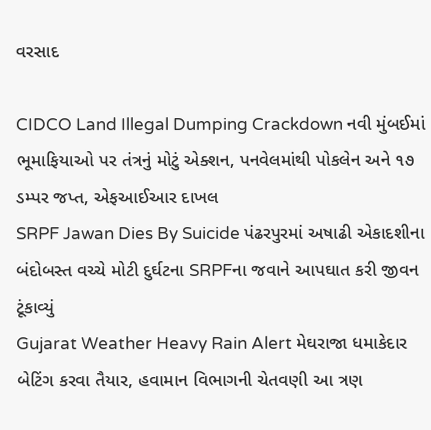વરસાદ

CIDCO Land Illegal Dumping Crackdown નવી મુંબઈમાં ભૂમાફિયાઓ પર તંત્રનું મોટું એક્શન, પનવેલમાંથી પોકલેન અને ૧૭ ડમ્પર જપ્ત, એફઆઈઆર દાખલ
SRPF Jawan Dies By Suicide પંઢરપુરમાં અષાઢી એકાદશીના બંદોબસ્ત વચ્ચે મોટી દુર્ઘટના SRPFના જવાને આપઘાત કરી જીવન ટૂંકાવ્યું
Gujarat Weather Heavy Rain Alert મેઘરાજા ધમાકેદાર બેટિંગ કરવા તૈયાર, હવામાન વિભાગની ચેતવણી આ ત્રણ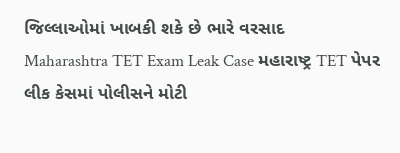જિલ્લાઓમાં ખાબકી શકે છે ભારે વરસાદ
Maharashtra TET Exam Leak Case મહારાષ્ટ્ર TET પેપર લીક કેસમાં પોલીસને મોટી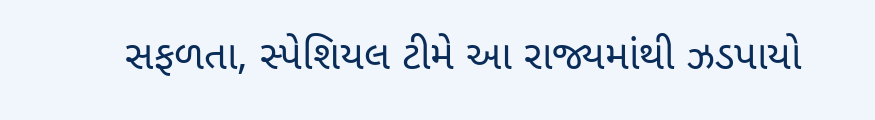સફળતા, સ્પેશિયલ ટીમે આ રાજ્યમાંથી ઝડપાયો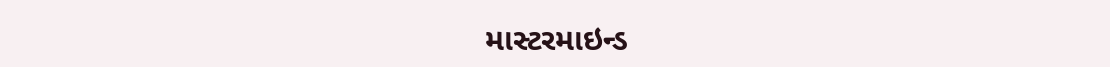માસ્ટરમાઇન્ડ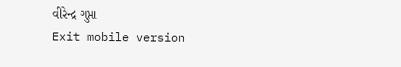વીરેન્દ્ર ગુપ્તા
Exit mobile version